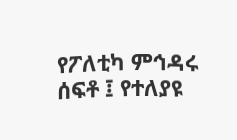የፖለቲካ ምኅዳሩ ሰፍቶ ፤ የተለያዩ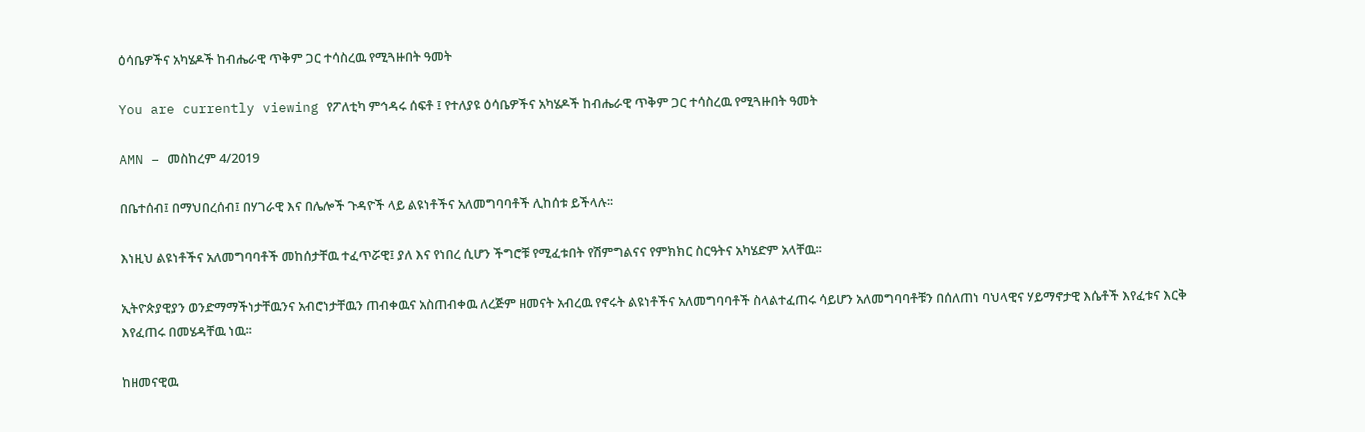ዕሳቤዎችና አካሄዶች ከብሔራዊ ጥቅም ጋር ተሳስረዉ የሚጓዙበት ዓመት

You are currently viewing የፖለቲካ ምኅዳሩ ሰፍቶ ፤ የተለያዩ ዕሳቤዎችና አካሄዶች ከብሔራዊ ጥቅም ጋር ተሳስረዉ የሚጓዙበት ዓመት

AMN – መስከረም 4/2019

በቤተሰብ፤ በማህበረሰብ፤ በሃገራዊ እና በሌሎች ጉዳዮች ላይ ልዩነቶችና አለመግባባቶች ሊከሰቱ ይችላሉ፡፡

እነዚህ ልዩነቶችና አለመግባባቶች መከሰታቸዉ ተፈጥሯዊ፤ ያለ እና የነበረ ሲሆን ችግሮቹ የሚፈቱበት የሽምግልናና የምክክር ስርዓትና አካሄድም አላቸዉ፡፡

ኢትዮጵያዊያን ወንድማማችነታቸዉንና አብሮነታቸዉን ጠብቀዉና አስጠብቀዉ ለረጅም ዘመናት አብረዉ የኖሩት ልዩነቶችና አለመግባባቶች ስላልተፈጠሩ ሳይሆን አለመግባባቶቹን በሰለጠነ ባህላዊና ሃይማኖታዊ እሴቶች እየፈቱና እርቅ እየፈጠሩ በመሄዳቸዉ ነዉ፡፡

ከዘመናዊዉ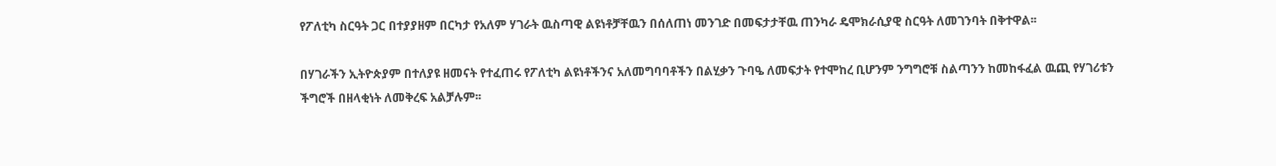የፖለቲካ ስርዓት ጋር በተያያዘም በርካታ የአለም ሃገራት ዉስጣዊ ልዩነቶቻቸዉን በሰለጠነ መንገድ በመፍታታቸዉ ጠንካራ ዴሞክራሲያዊ ስርዓት ለመገንባት በቅተዋል፡፡

በሃገራችን ኢትዮጵያም በተለያዩ ዘመናት የተፈጠሩ የፖለቲካ ልዩነቶችንና አለመግባባቶችን በልሂቃን ጉባዔ ለመፍታት የተሞከረ ቢሆንም ንግግሮቹ ስልጣንን ከመከፋፈል ዉጪ የሃገሪቱን ችግሮች በዘላቂነት ለመቅረፍ አልቻሉም፡፡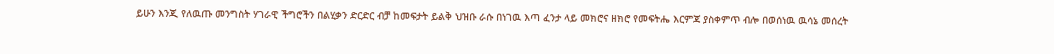ይሁን እንጂ የለዉጡ መንግስት ሃገራዊ ችግሮችን በልሂቃን ድርድር ብቻ ከመፍታት ይልቅ ህዝቡ ራሱ በነገዉ እጣ ፈንታ ላይ መክሮና ዘክሮ የመፍትሔ እርምጃ ያስቀምጥ ብሎ በወሰነዉ ዉሳኔ መሰረት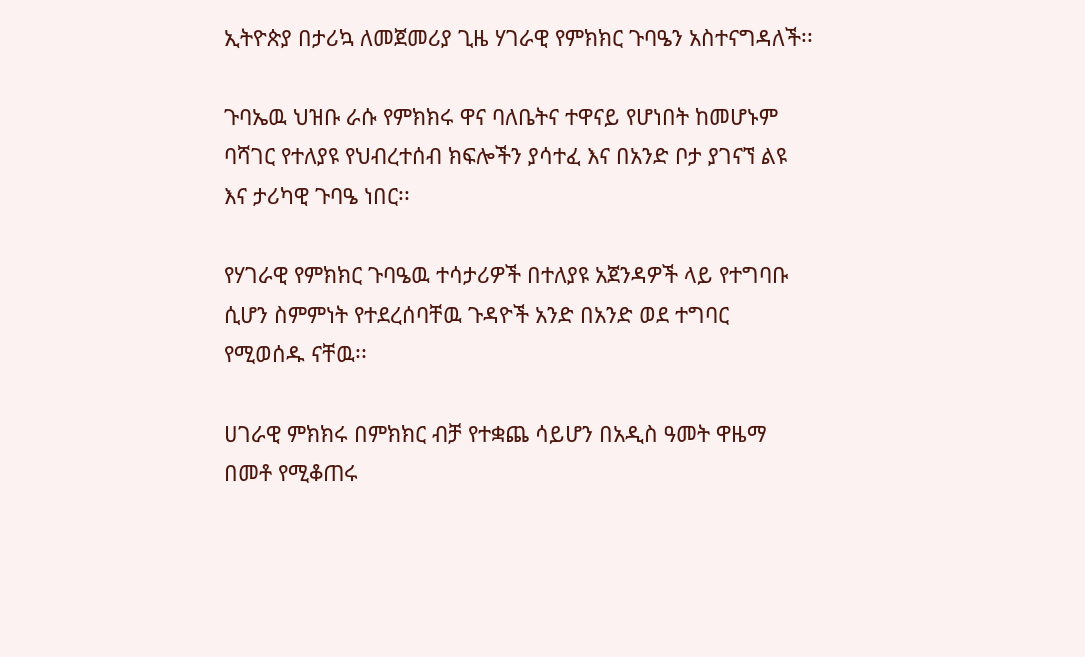ኢትዮጵያ በታሪኳ ለመጀመሪያ ጊዜ ሃገራዊ የምክክር ጉባዔን አስተናግዳለች፡፡

ጉባኤዉ ህዝቡ ራሱ የምክክሩ ዋና ባለቤትና ተዋናይ የሆነበት ከመሆኑም ባሻገር የተለያዩ የህብረተሰብ ክፍሎችን ያሳተፈ እና በአንድ ቦታ ያገናኘ ልዩ እና ታሪካዊ ጉባዔ ነበር፡፡

የሃገራዊ የምክክር ጉባዔዉ ተሳታሪዎች በተለያዩ አጀንዳዎች ላይ የተግባቡ ሲሆን ስምምነት የተደረሰባቸዉ ጉዳዮች አንድ በአንድ ወደ ተግባር የሚወሰዱ ናቸዉ፡፡

ሀገራዊ ምክክሩ በምክክር ብቻ የተቋጨ ሳይሆን በአዲስ ዓመት ዋዜማ በመቶ የሚቆጠሩ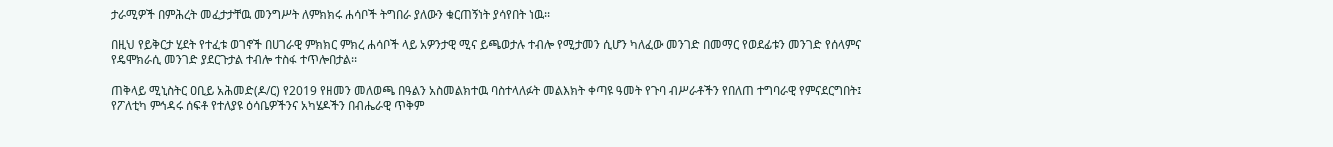ታራሚዎች በምሕረት መፈታታቸዉ መንግሥት ለምክክሩ ሐሳቦች ትግበራ ያለውን ቁርጠኝነት ያሳየበት ነዉ፡፡

በዚህ የይቅርታ ሂደት የተፈቱ ወገኖች በሀገራዊ ምክክር ምክረ ሐሳቦች ላይ አዎንታዊ ሚና ይጫወታሉ ተብሎ የሚታመን ሲሆን ካለፈው መንገድ በመማር የወደፊቱን መንገድ የሰላምና የዴሞክራሲ መንገድ ያደርጉታል ተብሎ ተስፋ ተጥሎበታል፡፡

ጠቅላይ ሚኒስትር ዐቢይ አሕመድ(ዶ/ር) የ2019 የዘመን መለወጫ በዓልን አስመልክተዉ ባስተላለፉት መልእክት ቀጣዩ ዓመት የጉባ ብሥራቶችን የበለጠ ተግባራዊ የምናደርግበት፤ የፖለቲካ ምኅዳሩ ሰፍቶ የተለያዩ ዕሳቤዎችንና አካሄዶችን በብሔራዊ ጥቅም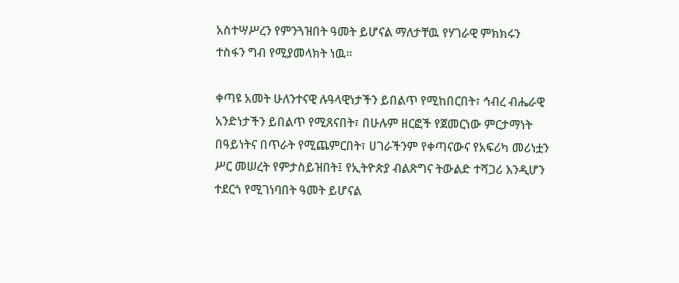አስተሣሥረን የምንጓዝበት ዓመት ይሆናል ማለታቸዉ የሃገራዊ ምክክሩን ተስፋን ግብ የሚያመላክት ነዉ፡፡

ቀጣዩ አመት ሁለንተናዊ ሉዓላዊነታችን ይበልጥ የሚከበርበት፣ ኅብረ ብሔራዊ አንድነታችን ይበልጥ የሚጸናበት፣ በሁሉም ዘርፎች የጀመርነው ምርታማነት በዓይነትና በጥራት የሚጨምርበት፣ ሀገራችንም የቀጣናውና የአፍሪካ መሪነቷን ሥር መሠረት የምታስይዝበት፤ የኢትዮጵያ ብልጽግና ትውልድ ተሻጋሪ እንዲሆን ተደርጎ የሚገነባበት ዓመት ይሆናል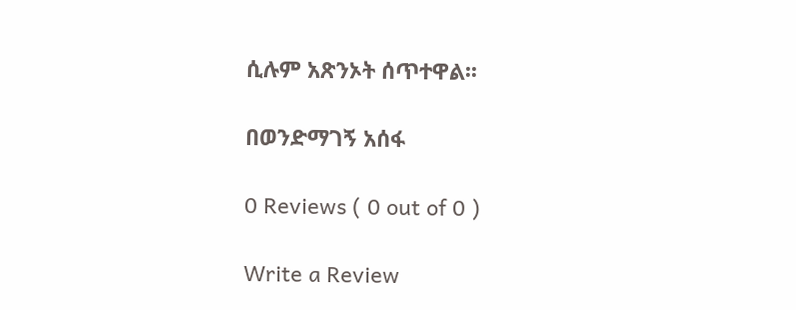ሲሉም አጽንኦት ሰጥተዋል፡፡

በወንድማገኝ አሰፋ

0 Reviews ( 0 out of 0 )

Write a Review